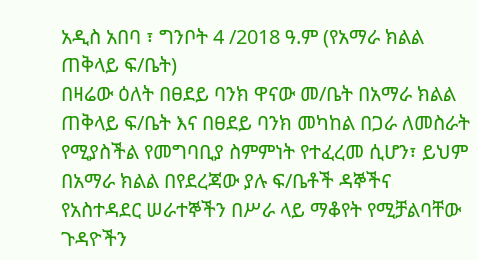አዲስ አበባ ፣ ግንቦት 4 /2018 ዓ.ም (የአማራ ክልል ጠቅላይ ፍ/ቤት)
በዛሬው ዕለት በፀደይ ባንክ ዋናው መ/ቤት በአማራ ክልል ጠቅላይ ፍ/ቤት እና በፀደይ ባንክ መካከል በጋራ ለመስራት የሚያስችል የመግባቢያ ስምምነት የተፈረመ ሲሆን፣ ይህም በአማራ ክልል በየደረጃው ያሉ ፍ/ቤቶች ዳኞችና የአስተዳደር ሠራተኞችን በሥራ ላይ ማቆየት የሚቻልባቸው ጉዳዮችን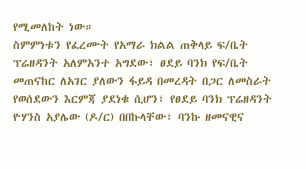የሚመለከት ነው።
ስምምነቱን የፈረሙት የአማራ ክልል ጠቅላይ ፍ/ቤት ፕሬዘዳንት አለምአንተ አግደው፣ ፀደይ ባንክ የፍ/ቤት መጠናከር ለአገር ያለውን ፋይዳ በመረዳት በጋር ለመስራት የወሰደውን እርምጃ ያደነቁ ሲሆን፣ የፀደይ ባንክ ፕሬዘዳንት ዮሃንስ አያሌው (ዶ/ር) በበኩላቸው፣ ባንኩ ዘመናዊና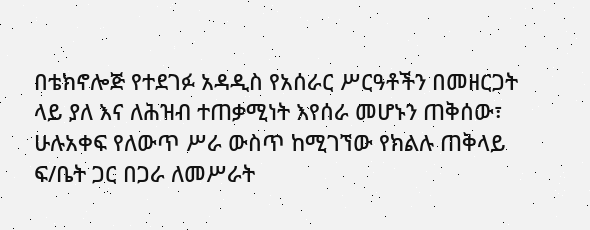በቴክኖሎጅ የተደገፉ አዳዲስ የአሰራር ሥርዓቶችን በመዘርጋት ላይ ያለ እና ለሕዝብ ተጠቃሚነት እየሰራ መሆኑን ጠቅሰው፣ ሁሉአቀፍ የለውጥ ሥራ ውስጥ ከሚገኘው የክልሉ ጠቅላይ ፍ/ቤት ጋር በጋራ ለመሥራት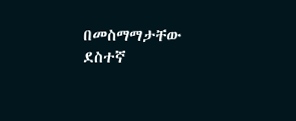በመስማማታቸው ደስተኛ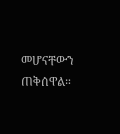መሆናቸውን ጠቅሰዋል።